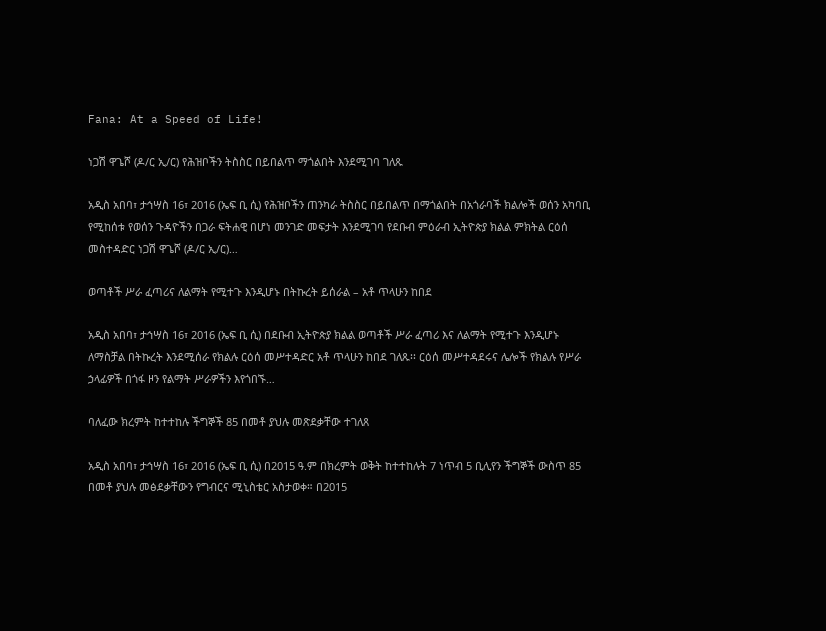Fana: At a Speed of Life!

ነጋሽ ዋጌሾ (ዶ/ር ኢ/ር) የሕዝቦችን ትስስር በይበልጥ ማጎልበት እንደሚገባ ገለጹ

አዲስ አበባ፣ ታኅሣስ 16፣ 2016 (ኤፍ ቢ ሲ) የሕዝቦችን ጠንካራ ትስስር በይበልጥ በማጎልበት በአጎራባች ክልሎች ወሰን አካባቢ የሚከሰቱ የወሰን ጉዳዮችን በጋራ ፍትሐዊ በሆነ መንገድ መፍታት እንደሚገባ የደቡብ ምዕራብ ኢትዮጵያ ክልል ምክትል ርዕሰ መስተዳድር ነጋሽ ዋጌሾ (ዶ/ር ኢ/ር)…

ወጣቶች ሥራ ፈጣሪና ለልማት የሚተጉ እንዲሆኑ በትኩረት ይሰራል – አቶ ጥላሁን ከበደ

አዲስ አበባ፣ ታኅሣስ 16፣ 2016 (ኤፍ ቢ ሲ) በደቡብ ኢትዮጵያ ክልል ወጣቶች ሥራ ፈጣሪ እና ለልማት የሚተጉ እንዲሆኑ ለማስቻል በትኩረት እንደሚሰራ የክልሉ ርዕሰ መሥተዳድር አቶ ጥላሁን ከበደ ገለጹ፡፡ ርዕሰ መሥተዳደሩና ሌሎች የክልሉ የሥራ ኃላፊዎች በጎፋ ዞን የልማት ሥራዎችን እየጎበኙ…

ባለፈው ክረምት ከተተከሉ ችግኞች 85 በመቶ ያህሉ መጽደቃቸው ተገለጸ

አዲስ አበባ፣ ታኅሣስ 16፣ 2016 (ኤፍ ቢ ሲ) በ2015 ዓ.ም በክረምት ወቅት ከተተከሉት 7 ነጥብ 5 ቢሊየን ችግኞች ውስጥ 85 በመቶ ያህሉ መፅደቃቸውን የግብርና ሚኒስቴር አስታወቀ። በ2015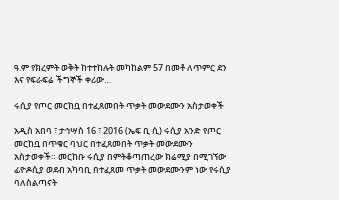ዓ.ም የክረምት ወቅት ከተተከሉት መካከልም 57 በመቶ ለጥምር ደን እና የፍራፍሬ ችግኞች ቀሪው…

ሩሲያ የጦር መርከቧ በተፈጸመበት ጥቃት መውደሙን አስታወቀች

አዲስ አበባ ፣ ታኅሣስ 16 ፣ 2016 (ኤፍ ቢ ሲ) ሩሲያ አንድ የጦር መርከቧ በጥቁር ባህር በተፈጸመበት ጥቃት መውደሙን አስታወቀች። መርከቡ ሩሲያ በምትቆጣጠረው ክሬሚያ በሚገኘው ፊዮዶሲያ ወደብ አካባቢ በተፈጸመ ጥቃት መውደሙንም ነው የሩሲያ ባለስልጣናት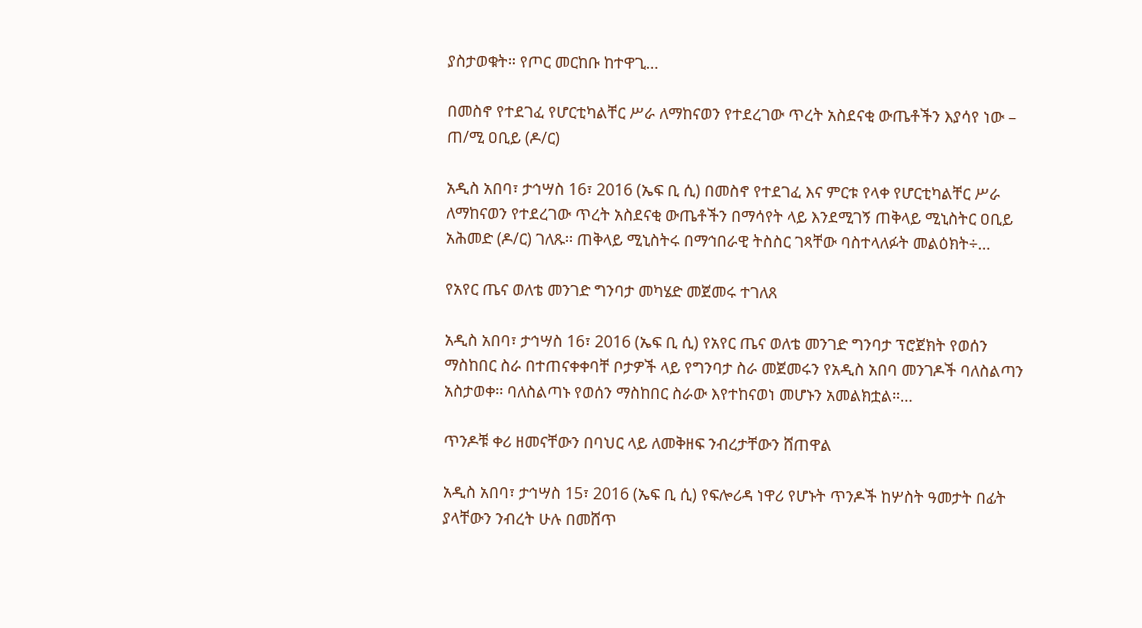ያስታወቁት። የጦር መርከቡ ከተዋጊ…

በመስኖ የተደገፈ የሆርቲካልቸር ሥራ ለማከናወን የተደረገው ጥረት አስደናቂ ውጤቶችን እያሳየ ነው – ጠ/ሚ ዐቢይ (ዶ/ር)

አዲስ አበባ፣ ታኅሣስ 16፣ 2016 (ኤፍ ቢ ሲ) በመስኖ የተደገፈ እና ምርቱ የላቀ የሆርቲካልቸር ሥራ ለማከናወን የተደረገው ጥረት አስደናቂ ውጤቶችን በማሳየት ላይ እንደሚገኝ ጠቅላይ ሚኒስትር ዐቢይ አሕመድ (ዶ/ር) ገለጹ፡፡ ጠቅላይ ሚኒስትሩ በማኅበራዊ ትስስር ገጻቸው ባስተላለፉት መልዕክት÷…

የአየር ጤና ወለቴ መንገድ ግንባታ መካሄድ መጀመሩ ተገለጸ

አዲስ አበባ፣ ታኅሣስ 16፣ 2016 (ኤፍ ቢ ሲ) የአየር ጤና ወለቴ መንገድ ግንባታ ፕሮጀክት የወሰን ማስከበር ስራ በተጠናቀቀባቸ ቦታዎች ላይ የግንባታ ስራ መጀመሩን የአዲስ አበባ መንገዶች ባለስልጣን አስታወቀ፡፡ ባለስልጣኑ የወሰን ማስከበር ስራው እየተከናወነ መሆኑን አመልክቷል።…

ጥንዶቹ ቀሪ ዘመናቸውን በባህር ላይ ለመቅዘፍ ንብረታቸውን ሸጠዋል

አዲስ አበባ፣ ታኅሣስ 15፣ 2016 (ኤፍ ቢ ሲ) የፍሎሪዳ ነዋሪ የሆኑት ጥንዶች ከሦስት ዓመታት በፊት ያላቸውን ንብረት ሁሉ በመሸጥ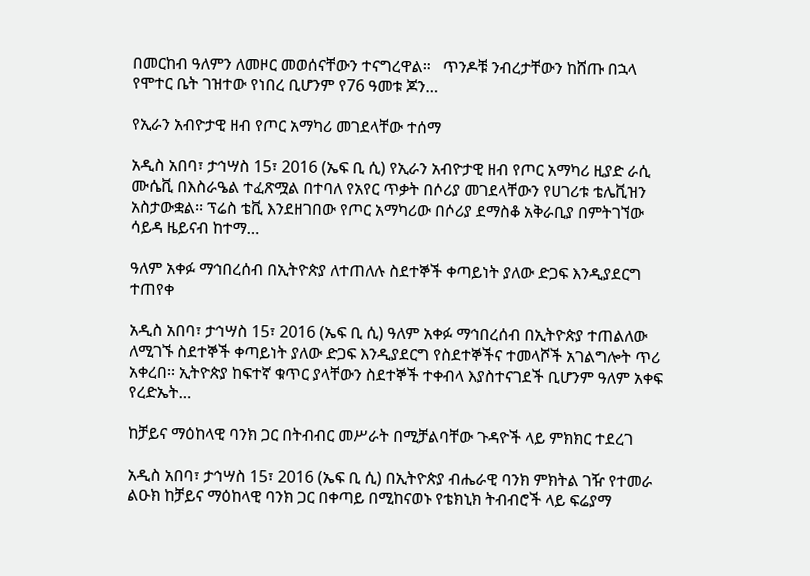በመርከብ ዓለምን ለመዞር መወሰናቸውን ተናግረዋል።   ጥንዶቹ ንብረታቸውን ከሸጡ በኋላ የሞተር ቤት ገዝተው የነበረ ቢሆንም የ76 ዓመቱ ጆን…

የኢራን አብዮታዊ ዘብ የጦር አማካሪ መገደላቸው ተሰማ

አዲስ አበባ፣ ታኅሣስ 15፣ 2016 (ኤፍ ቢ ሲ) የኢራን አብዮታዊ ዘብ የጦር አማካሪ ዚያድ ራሲ ሙሴቪ በእስራዔል ተፈጽሟል በተባለ የአየር ጥቃት በሶሪያ መገደላቸውን የሀገሪቱ ቴሌቪዝን አስታውቋል፡፡ ፕሬስ ቴቪ እንደዘገበው የጦር አማካሪው በሶሪያ ደማስቆ አቅራቢያ በምትገኘው ሳይዳ ዜይናብ ከተማ…

ዓለም አቀፉ ማኅበረሰብ በኢትዮጵያ ለተጠለሉ ስደተኞች ቀጣይነት ያለው ድጋፍ እንዲያደርግ ተጠየቀ

አዲስ አበባ፣ ታኅሣስ 15፣ 2016 (ኤፍ ቢ ሲ) ዓለም አቀፉ ማኅበረሰብ በኢትዮጵያ ተጠልለው ለሚገኙ ስደተኞች ቀጣይነት ያለው ድጋፍ እንዲያደርግ የስደተኞችና ተመላሾች አገልግሎት ጥሪ አቀረበ፡፡ ኢትዮጵያ ከፍተኛ ቁጥር ያላቸውን ስደተኞች ተቀብላ እያስተናገደች ቢሆንም ዓለም አቀፍ የረድኤት…

ከቻይና ማዕከላዊ ባንክ ጋር በትብብር መሥራት በሚቻልባቸው ጉዳዮች ላይ ምክክር ተደረገ

አዲስ አበባ፣ ታኅሣስ 15፣ 2016 (ኤፍ ቢ ሲ) በኢትዮጵያ ብሔራዊ ባንክ ምክትል ገዥ የተመራ ልዑክ ከቻይና ማዕከላዊ ባንክ ጋር በቀጣይ በሚከናወኑ የቴክኒክ ትብብሮች ላይ ፍሬያማ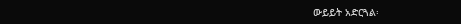ውይይት አድርጓል፡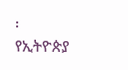፡ የኢትዮጵያ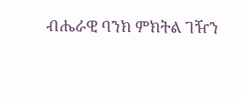ብሔራዊ ባንክ ምክትል ገዥን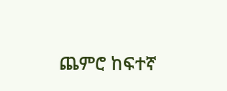ጨምሮ ከፍተኛ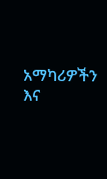አማካሪዎችን እና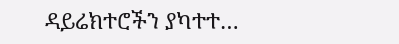ዳይሬክተሮችን ያካተተ…